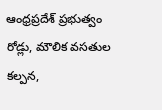ఆంధ్రప్రదేశ్‌ ప్రభుత్వం రోడ్లు, మౌలిక వసతుల కల్పన,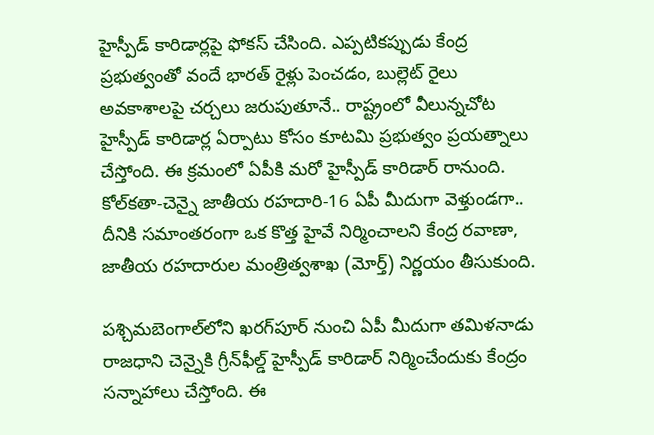హైస్పీడ్ కారిడార్లపై ఫోకస్ చేసింది. ఎప్పటికప్పుడు కేంద్ర ప్రభుత్వంతో వందే భారత్ రైళ్లు పెంచడం, బుల్లెట్ రైలు అవకాశాలపై చర్చలు జరుపుతూనే.. రాష్ట్రంలో వీలున్నచోట హైస్పీడ్ కారిడార్ల ఏర్పాటు కోసం కూటమి ప్రభుత్వం ప్రయత్నాలు చేస్తోంది. ఈ క్రమంలో ఏపీకి మరో హైస్పీడ్‌ కారిడార్‌ రానుంది. కోల్‌కతా-చెన్నై జాతీయ రహదారి-16 ఏపీ మీదుగా వెళ్తుండగా.. దీనికి సమాంతరంగా ఒక కొత్త హైవే నిర్మించాలని కేంద్ర రవాణా, జాతీయ రహదారుల మంత్రిత్వశాఖ (మోర్త్‌) నిర్ణయం తీసుకుంది.

పశ్చిమబెంగాల్‌లోని ఖరగ్‌పూర్‌ నుంచి ఏపీ మీదుగా తమిళనాడు రాజధాని చెన్నైకి గ్రీన్‌ఫీల్డ్‌ హైస్పీడ్‌ కారిడార్‌ నిర్మించేందుకు కేంద్రం సన్నాహాలు చేస్తోంది. ఈ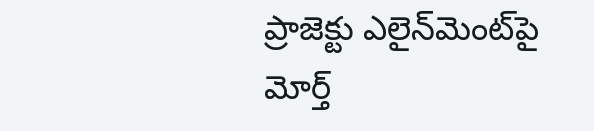ప్రాజెక్టు ఎలైన్‌మెంట్‌పై మోర్త్‌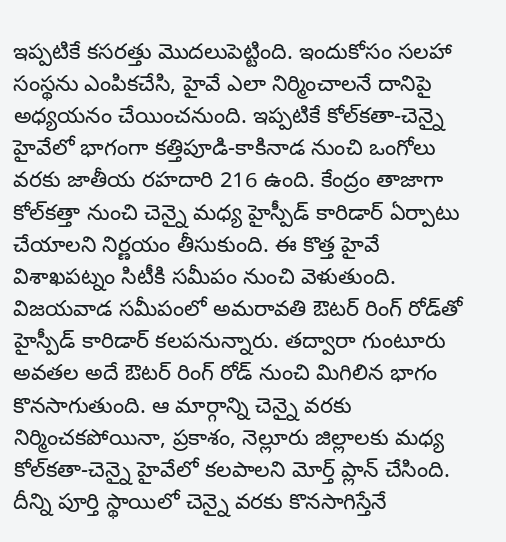ఇప్పటికే కసరత్తు మొదలుపెట్టింది. ఇందుకోసం సలహా సంస్థను ఎంపికచేసి, హైవే ఎలా నిర్మించాలనే దానిపై అధ్యయనం చేయించనుంది. ఇప్పటికే కోల్‌కతా-చెన్నై హైవేలో భాగంగా కత్తిపూడి-కాకినాడ నుంచి ఒంగోలు వరకు జాతీయ రహదారి 216 ఉంది. కేంద్రం తాజాగా కోల్‌కత్తా నుంచి చెన్నై మధ్య హైస్పీడ్ కారిడార్ ఏర్పాటు చేయాలని నిర్ణయం తీసుకుంది. ఈ కొత్త హైవే విశాఖపట్నం సిటీకి సమీపం నుంచి వెళుతుంది. విజయవాడ సమీపంలో అమరావతి ఔటర్‌ రింగ్‌ రోడ్‌తో హైస్పీడ్ కారిడార్ కలపనున్నారు. తద్వారా గుంటూరు అవతల అదే ఔటర్‌ రింగ్‌ రోడ్‌ నుంచి మిగిలిన భాగం కొనసాగుతుంది. ఆ మార్గాన్ని చెన్నై వరకు నిర్మించకపోయినా, ప్రకాశం, నెల్లూరు జిల్లాలకు మధ్య కోల్‌కతా-చెన్నై హైవేలో కలపాలని మోర్త్ ప్లాన్ చేసింది. దీన్ని పూర్తి స్థాయిలో చెన్నై వరకు కొనసాగిస్తేనే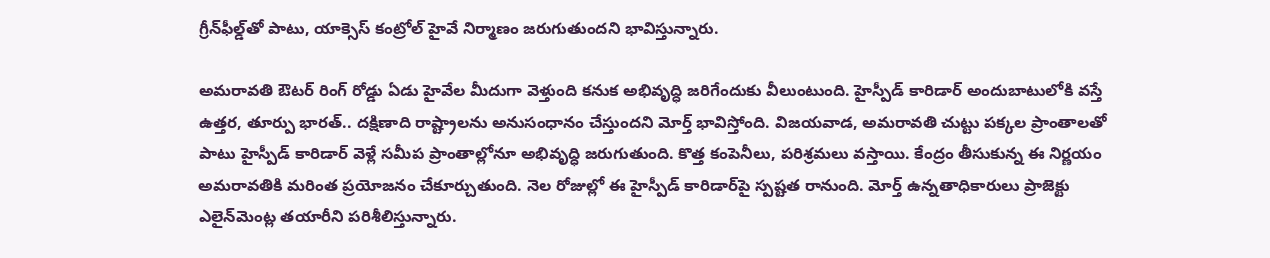గ్రీన్‌ఫీల్డ్‌తో పాటు, యాక్సెస్ కంట్రోల్ హైవే నిర్మాణం జరుగుతుందని భావిస్తున్నారు.

అమరావతి ఔటర్ రింగ్ రోడ్డు ఏడు హైవేల మీదుగా వెళ్తుంది కనుక అభివృద్ధి జరిగేందుకు వీలుంటుంది. హైస్పీడ్ కారిడార్ అందుబాటులోకి వస్తే ఉత్తర, తూర్పు భారత్.. దక్షిణాది రాష్ట్రాలను అనుసంధానం చేస్తుందని మోర్త్ భావిస్తోంది. విజయవాడ, అమరావతి చుట్టు పక్కల ప్రాంతాలతో పాటు హైస్పీడ్ కారిడార్ వెళ్లే సమీప ప్రాంతాల్లోనూ అభివృద్ధి జరుగుతుంది. కొత్త కంపెనీలు, పరిశ్రమలు వస్తాయి. కేంద్రం తీసుకున్న ఈ నిర్ణయం అమరావతికి మరింత ప్రయోజనం చేకూర్చుతుంది. నెల రోజుల్లో ఈ హైస్పీడ్ కారిడార్‌పై స్పష్టత రానుంది. మోర్త్‌ ఉన్నతాధికారులు ప్రాజెక్టు ఎలైన్‌మెంట్ల తయారీని పరిశీలిస్తున్నారు.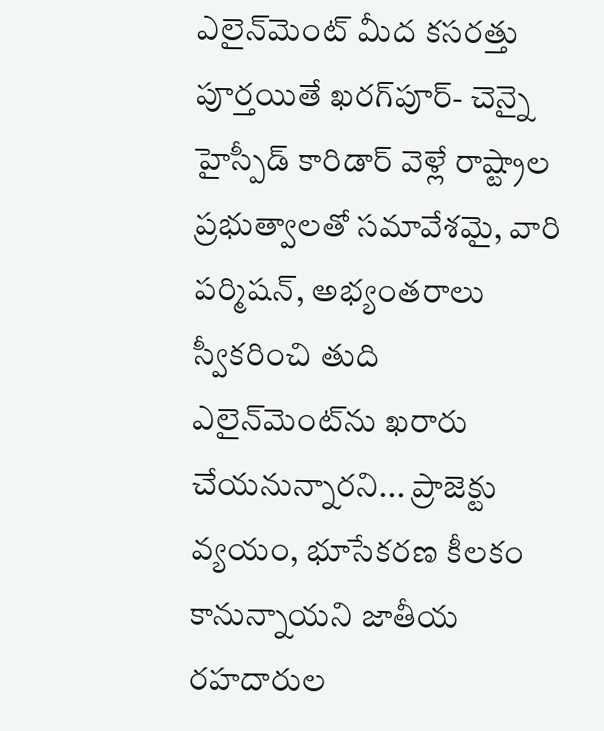ఎలైన్‌మెంట్ మీద కసరత్తు పూర్తయితే ఖరగ్‌పూర్‌- చెన్నై హైస్పీడ్ కారిడార్ వెళ్లే రాష్ట్రాల ప్రభుత్వాలతో సమావేశమై, వారి పర్మిషన్, అభ్యంతరాలు స్వీకరించి తుది ఎలైన్‌మెంట్‌ను ఖరారు చేయనున్నారని... ప్రాజెక్టు వ్యయం, భూసేకరణ కీలకం కానున్నాయని జాతీయ రహదారుల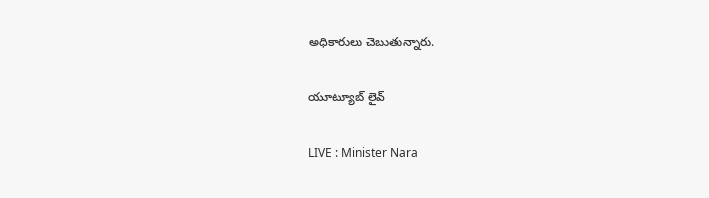అధికారులు చెబుతున్నారు.

యూట్యూబ్ లైవ్

LIVE : Minister Nara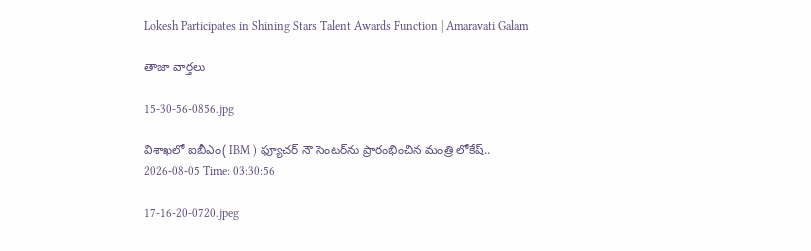Lokesh Participates in Shining Stars Talent Awards Function | Amaravati Galam

తాజా వార్తలు

15-30-56-0856.jpg

విశాఖలో ఐబీఎం( IBM ) ఫ్యూచర్ నౌ సెంటర్‌ను ప్రారంభించిన మంత్రి లోకేష్..
2026-08-05 Time: 03:30:56

17-16-20-0720.jpeg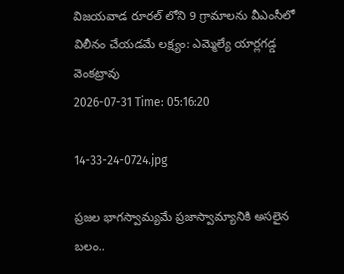విజయవాడ రూరల్ లోని 9 గ్రామాలను వీఎంసీలో విలీనం చేయడమే లక్ష్యం: ఎమ్మెల్యే యార్లగడ్డ వెంకట్రావు
2026-07-31 Time: 05:16:20

14-33-24-0724.jpg

ప్ర‌జ‌ల భాగ‌స్వామ్య‌మే ప్రజాస్వామ్యానికి అస‌లైన బ‌లం..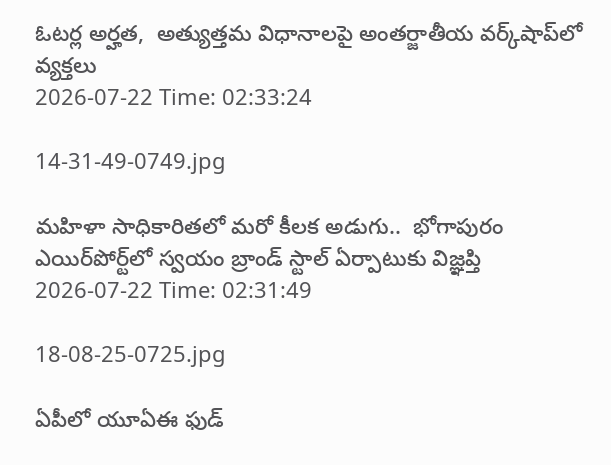ఓట‌ర్ల అర్హ‌త‌,  అత్యుత్త‌మ విధానాల‌పై అంతర్జాతీయ వ‌ర్క్‌షాప్‌లో వ్యక్తలు
2026-07-22 Time: 02:33:24

14-31-49-0749.jpg

మ‌హిళా సాధికారిత‌లో మ‌రో కీల‌క అడుగు..  భోగాపురం ఎయిర్‌పోర్ట్‌లో స్వ‌యం బ్రాండ్ స్టాల్ ఏర్పాటుకు విజ్ఞ‌ప్తి
2026-07-22 Time: 02:31:49

18-08-25-0725.jpg

ఏపీలో యూఏఈ ఫుడ్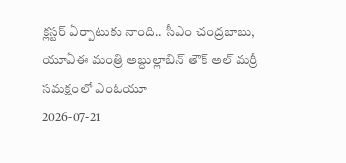క్లస్టర్ ఏర్పాటుకు నాంది.. సీఎం చంద్రబాబు, యూఏఈ మంత్రి అబ్దుల్లాబిన్ తౌక్ అల్ మర్రీ  సమక్షంలో ఎంఓయూ
2026-07-21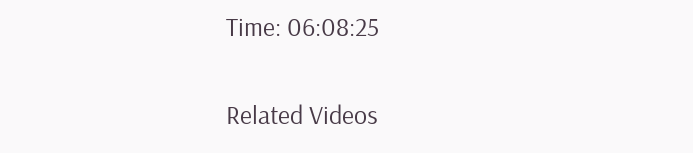Time: 06:08:25

Related Videos